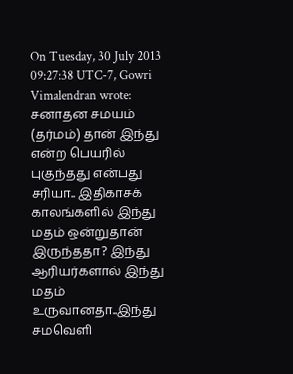On Tuesday, 30 July 2013 09:27:38 UTC-7, Gowri Vimalendran wrote:
சனாதன சமயம் (தர்மம்) தான் இந்து என்ற பெயரில் புகுந்தது என்பது சரியா.. இதிகாசக் காலங்களில் இந்து மதம் ஒன்றுதான் இருந்ததா? இந்து ஆரியர்களால் இந்து மதம் உருவானதா..இந்து சமவெளி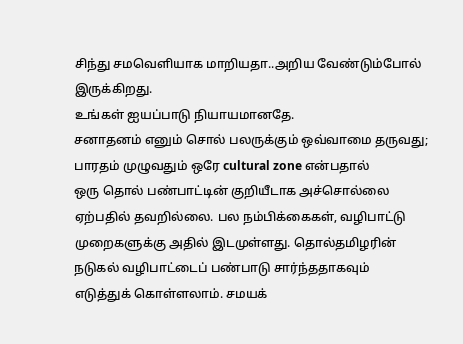சிந்து சமவெளியாக மாறியதா..அறிய வேண்டும்போல் இருக்கிறது.
உங்கள் ஐயப்பாடு நியாயமானதே.
சனாதனம் எனும் சொல் பலருக்கும் ஒவ்வாமை தருவது;
பாரதம் முழுவதும் ஒரே cultural zone என்பதால்
ஒரு தொல் பண்பாட்டின் குறியீடாக அச்சொல்லை
ஏற்பதில் தவறில்லை. பல நம்பிக்கைகள், வழிபாட்டு
முறைகளுக்கு அதில் இடமுள்ளது. தொல்தமிழரின்
நடுகல் வழிபாட்டைப் பண்பாடு சார்ந்ததாகவும்
எடுத்துக் கொள்ளலாம். சமயக்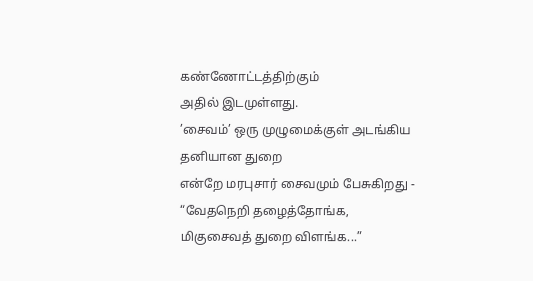கண்ணோட்டத்திற்கும்
அதில் இடமுள்ளது.
’சைவம்’ ஒரு முழுமைக்குள் அடங்கிய தனியான துறை
என்றே மரபுசார் சைவமும் பேசுகிறது -
“வேதநெறி தழைத்தோங்க, மிகுசைவத் துறை விளங்க...”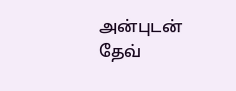அன்புடன்
தேவ்